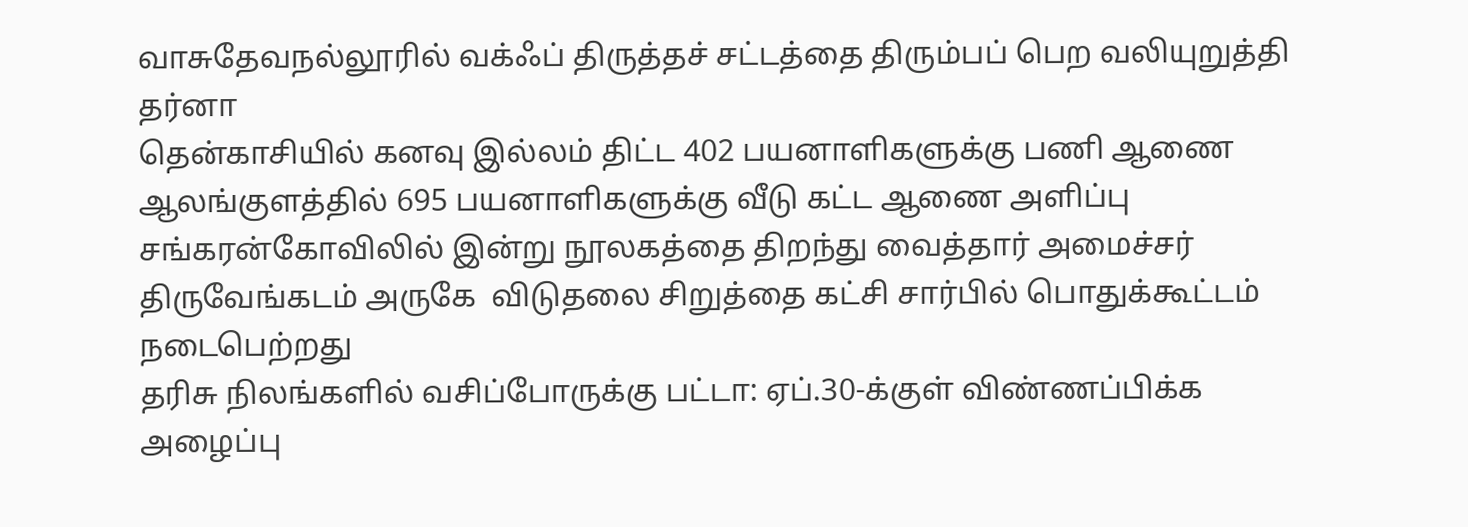வாசுதேவநல்லூரில் வக்ஃப் திருத்தச் சட்டத்தை திரும்பப் பெற வலியுறுத்தி தர்னா
தென்காசியில் கனவு இல்லம் திட்ட 402 பயனாளிகளுக்கு பணி ஆணை
ஆலங்குளத்தில் 695 பயனாளிகளுக்கு வீடு கட்ட ஆணை அளிப்பு
சங்கரன்கோவிலில் இன்று நூலகத்தை திறந்து வைத்தார் அமைச்சர்
திருவேங்கடம் அருகே  விடுதலை சிறுத்தை கட்சி சார்பில் பொதுக்கூட்டம் நடைபெற்றது
தரிசு நிலங்களில் வசிப்போருக்கு பட்டா: ஏப்.30-க்குள் விண்ணப்பிக்க அழைப்பு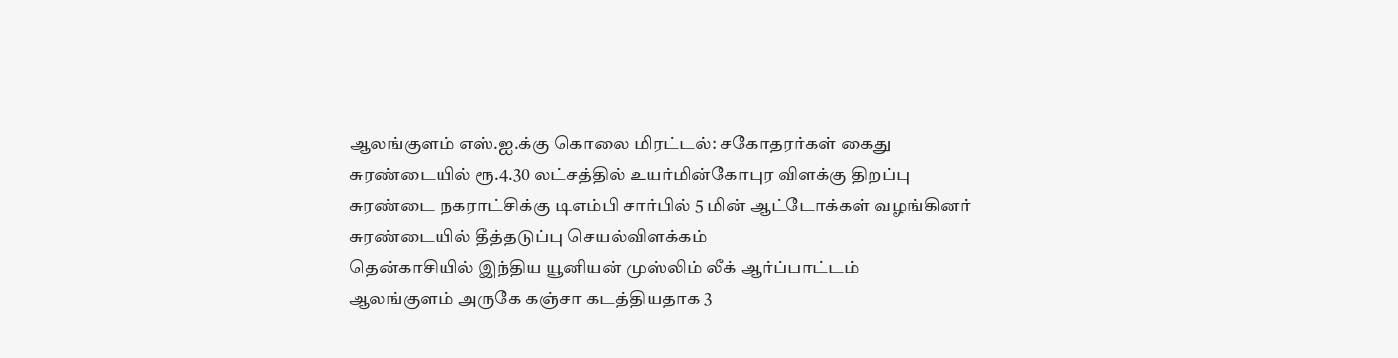ஆலங்குளம் எஸ்.ஐ.க்கு கொலை மிரட்டல்: சகோதரர்கள் கைது
சுரண்டையில் ரூ.4.30 லட்சத்தில் உயர்மின்கோபுர விளக்கு திறப்பு
சுரண்டை நகராட்சிக்கு டிஎம்பி சார்பில் 5 மின் ஆட்டோக்கள் வழங்கினர்
சுரண்டையில் தீத்தடுப்பு செயல்விளக்கம்
தென்காசியில் இந்திய யூனியன் முஸ்லிம் லீக் ஆர்ப்பாட்டம்
ஆலங்குளம் அருகே கஞ்சா கடத்தியதாக 3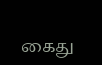கைது